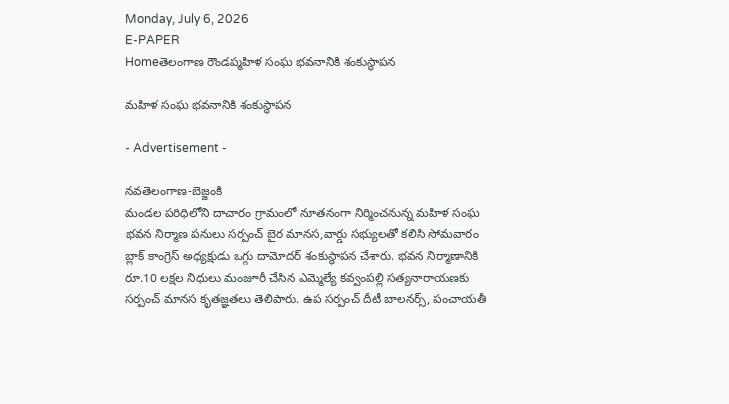Monday, July 6, 2026
E-PAPER
Homeతెలంగాణ రౌండప్మహిళ సంఘ భవనానికి శంకుస్థాపన

మహిళ సంఘ భవనానికి శంకుస్థాపన

- Advertisement -

నవతెలంగాణ-బెజ్జంకి
మండల పరిధిలోని దాచారం గ్రామంలో నూతనంగా నిర్మించనున్న మహిళ సంఘ భవన నిర్మాణ పనులు సర్పంచ్ బైర మానస,వార్డు సభ్యులతో కలిసి సోమవారం బ్లాక్ కాంగ్రెస్ అధ్యక్షుడు ఒగ్గు దామోదర్ శంకుస్థాపన చేశారు. భవన నిర్మాణానికి రూ.10 లక్షల నిధులు మంజూరీ చేసిన ఎమ్మెల్యే కవ్వంపల్లి సత్యనారాయణకు సర్పంచ్ మానస కృతజ్ఞతలు తెలిపారు. ఉప సర్పంచ్ దీటీ బాలనర్స్, పంచాయతీ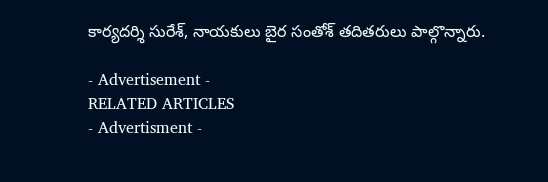కార్యదర్శి సురేశ్, నాయకులు బైర సంతోశ్ తదితరులు పాల్గొన్నారు.

- Advertisement -
RELATED ARTICLES
- Advertisment -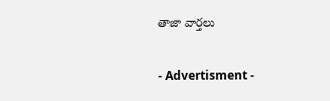తాజా వార్తలు

- Advertisment -